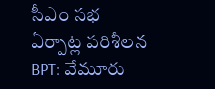సీఎం సభ ఏర్పాట్ల పరిశీలన
BPT: వేమూరు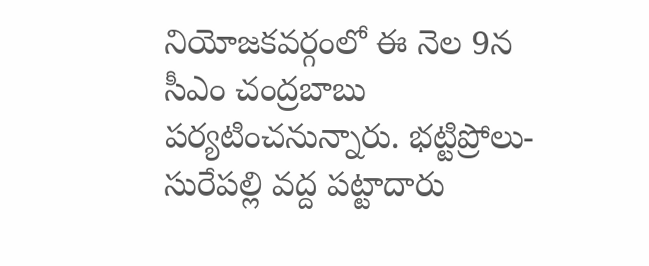నియోజకవర్గంలో ఈ నెల 9న సీఎం చంద్రబాబు పర్యటించనున్నారు. భట్టిప్రోలు-సురేపల్లి వద్ద పట్టాదారు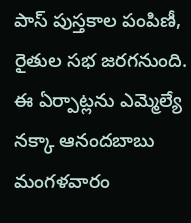పాస్ పుస్తకాల పంపిణీ, రైతుల సభ జరగనుంది. ఈ ఏర్పాట్లను ఎమ్మెల్యే నక్కా ఆనందబాబు మంగళవారం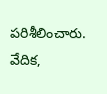పరిశీలించారు. వేదిక,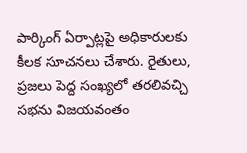పార్కింగ్ ఏర్పాట్లపై అధికారులకు కీలక సూచనలు చేశారు. రైతులు, ప్రజలు పెద్ద సంఖ్యలో తరలివచ్చి సభను విజయవంతం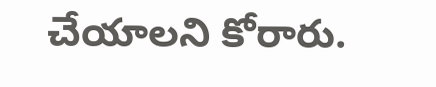చేయాలని కోరారు.